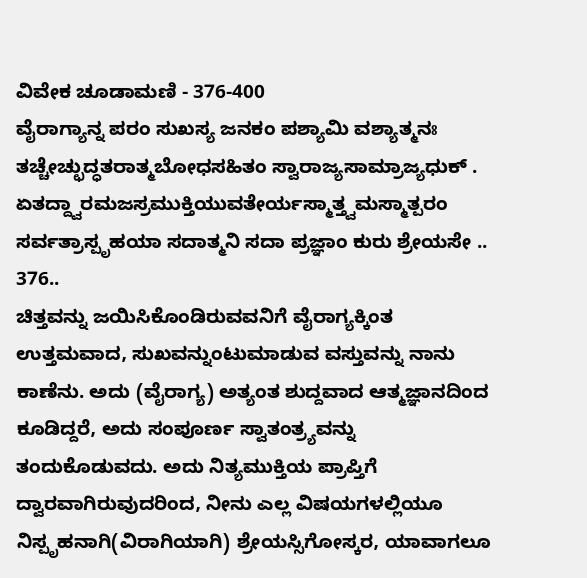ವಿವೇಕ ಚೂಡಾಮಣಿ - 376-400
ವೈರಾಗ್ಯಾನ್ನ ಪರಂ ಸುಖಸ್ಯ ಜನಕಂ ಪಶ್ಯಾಮಿ ವಶ್ಯಾತ್ಮನಃ
ತಚ್ಚೇಚ್ಛುದ್ಧತರಾತ್ಮಬೋಧಸಹಿತಂ ಸ್ವಾರಾಜ್ಯಸಾಮ್ರಾಜ್ಯಧುಕ್ .
ಏತದ್ದ್ವಾರಮಜಸ್ರಮುಕ್ತಿಯುವತೇರ್ಯಸ್ಮಾತ್ತ್ವಮಸ್ಮಾತ್ಪರಂ
ಸರ್ವತ್ರಾಸ್ಪೃಹಯಾ ಸದಾತ್ಮನಿ ಸದಾ ಪ್ರಜ್ಞಾಂ ಕುರು ಶ್ರೇಯಸೇ .. 376..
ಚಿತ್ತವನ್ನು ಜಯಿಸಿಕೊಂಡಿರುವವನಿಗೆ ವೈರಾಗ್ಯಕ್ಕಿಂತ ಉತ್ತಮವಾದ, ಸುಖವನ್ನುಂಟುಮಾಡುವ ವಸ್ತುವನ್ನು ನಾನು ಕಾಣೆನು. ಅದು (ವೈರಾಗ್ಯ) ಅತ್ಯಂತ ಶುದ್ದವಾದ ಆತ್ಮಜ್ಞಾನದಿಂದ ಕೂಡಿದ್ದರೆ, ಅದು ಸಂಪೂರ್ಣ ಸ್ವಾತಂತ್ರ್ಯವನ್ನು ತಂದುಕೊಡುವದು. ಅದು ನಿತ್ಯಮುಕ್ತಿಯ ಪ್ರಾಪ್ತಿಗೆ ದ್ವಾರವಾಗಿರುವುದರಿಂದ, ನೀನು ಎಲ್ಲ ವಿಷಯಗಳಲ್ಲಿಯೂ ನಿಸ್ಪೃಹನಾಗಿ(ವಿರಾಗಿಯಾಗಿ) ಶ್ರೇಯಸ್ಸಿಗೋಸ್ಕರ, ಯಾವಾಗಲೂ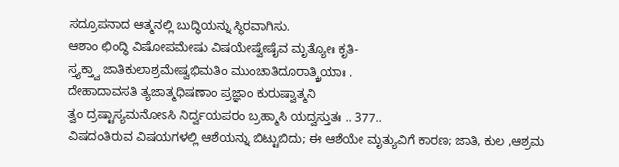ಸದ್ರೂಪನಾದ ಆತ್ಮನಲ್ಲಿ ಬುದ್ಧಿಯನ್ನು ಸ್ಥಿರವಾಗಿಸು.
ಆಶಾಂ ಛಿಂದ್ಧಿ ವಿಷೋಪಮೇಷು ವಿಷಯೇಷ್ವೇಷೈವ ಮೃತ್ಯೋಃ ಕೃತಿ-
ಸ್ತ್ಯಕ್ತ್ವಾ ಜಾತಿಕುಲಾಶ್ರಮೇಷ್ವಭಿಮತಿಂ ಮುಂಚಾತಿದೂರಾತ್ಕ್ರಿಯಾಃ .
ದೇಹಾದಾವಸತಿ ತ್ಯಜಾತ್ಮಧಿಷಣಾಂ ಪ್ರಜ್ಞಾಂ ಕುರುಷ್ವಾತ್ಮನಿ
ತ್ವಂ ದ್ರಷ್ಟಾಸ್ಯಮನೋಽಸಿ ನಿರ್ದ್ವಯಪರಂ ಬ್ರಹ್ಮಾಸಿ ಯದ್ವಸ್ತುತಃ .. 377..
ವಿಷದಂತಿರುವ ವಿಷಯಗಳಲ್ಲಿ ಆಶೆಯನ್ನು ಬಿಟ್ಟುಬಿದು; ಈ ಆಶೆಯೇ ಮೃತ್ಯುವಿಗೆ ಕಾರಣ; ಜಾತಿ, ಕುಲ ,ಆಶ್ರಮ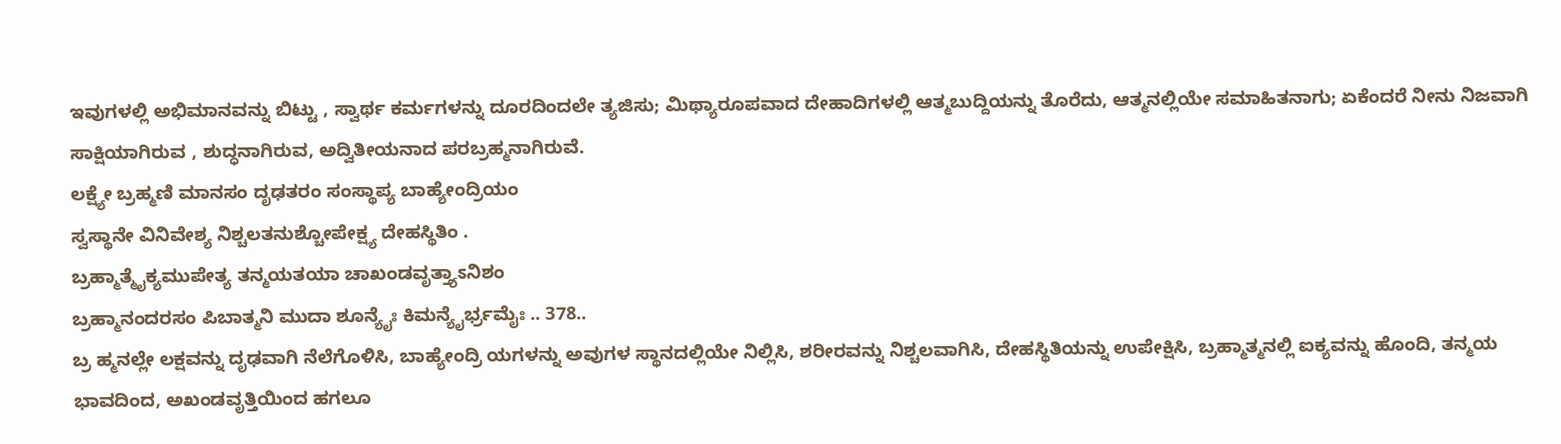ಇವುಗಳಲ್ಲಿ ಅಭಿಮಾನವನ್ನು ಬಿಟ್ಟು , ಸ್ವಾರ್ಥ ಕರ್ಮಗಳನ್ನು ದೂರದಿಂದಲೇ ತ್ಯಜಿಸು; ಮಿಥ್ಯಾರೂಪವಾದ ದೇಹಾದಿಗಳಲ್ಲಿ ಆತ್ಮಬುದ್ದಿಯನ್ನು ತೊರೆದು, ಆತ್ಮನಲ್ಲಿಯೇ ಸಮಾಹಿತನಾಗು; ಏಕೆಂದರೆ ನೀನು ನಿಜವಾಗಿ ಸಾಕ್ಷಿಯಾಗಿರುವ , ಶುದ್ಧನಾಗಿರುವ, ಅದ್ವಿತೀಯನಾದ ಪರಬ್ರಹ್ಮನಾಗಿರುವೆ.
ಲಕ್ಷ್ಯೇ ಬ್ರಹ್ಮಣಿ ಮಾನಸಂ ದೃಢತರಂ ಸಂಸ್ಥಾಪ್ಯ ಬಾಹ್ಯೇಂದ್ರಿಯಂ
ಸ್ವಸ್ಥಾನೇ ವಿನಿವೇಶ್ಯ ನಿಶ್ಚಲತನುಶ್ಚೋಪೇಕ್ಷ್ಯ ದೇಹಸ್ಥಿತಿಂ .
ಬ್ರಹ್ಮಾತ್ಮೈಕ್ಯಮುಪೇತ್ಯ ತನ್ಮಯತಯಾ ಚಾಖಂಡವೃತ್ತ್ಯಾಽನಿಶಂ
ಬ್ರಹ್ಮಾನಂದರಸಂ ಪಿಬಾತ್ಮನಿ ಮುದಾ ಶೂನ್ಯೈಃ ಕಿಮನ್ಯೈರ್ಭ್ರಮೈಃ .. 378..
ಬ್ರ ಹ್ಮನಲ್ಲೇ ಲಕ್ಷವನ್ನು ದೃಢವಾಗಿ ನೆಲೆಗೊಳಿಸಿ, ಬಾಹ್ಯೇಂದ್ರಿ ಯಗಳನ್ನು ಅವುಗಳ ಸ್ಥಾನದಲ್ಲಿಯೇ ನಿಲ್ಲಿಸಿ, ಶರೀರವನ್ನು ನಿಶ್ಚಲವಾಗಿಸಿ, ದೇಹಸ್ಥಿತಿಯನ್ನು ಉಪೇಕ್ಷಿಸಿ, ಬ್ರಹ್ಮಾತ್ಮನಲ್ಲಿ ಐಕ್ಯವನ್ನು ಹೊಂದಿ, ತನ್ಮಯ ಭಾವದಿಂದ, ಅಖಂಡವೃತ್ತಿಯಿಂದ ಹಗಲೂ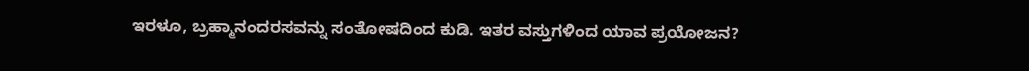ಇರಳೂ, ಬ್ರಹ್ಮಾನಂದರಸವನ್ನು ಸಂತೋಷದಿಂದ ಕುಡಿ. ಇತರ ವಸ್ತುಗಳಿಂದ ಯಾವ ಪ್ರಯೋಜನ?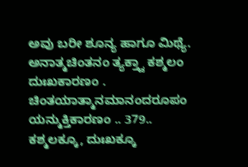ಅವು ಬರೀ ಶೂನ್ಯ ಹಾಗೂ ಮಿಥ್ಯೆ.
ಅನಾತ್ಮಚಿಂತನಂ ತ್ಯಕ್ತ್ವಾ ಕಶ್ಮಲಂ ದುಃಖಕಾರಣಂ .
ಚಿಂತಯಾತ್ಮಾನಮಾನಂದರೂಪಂ ಯನ್ಮುಕ್ತಿಕಾರಣಂ .. 379..
ಕಶ್ಮಲಕ್ಕೂ, ದುಃಖಕ್ಕೂ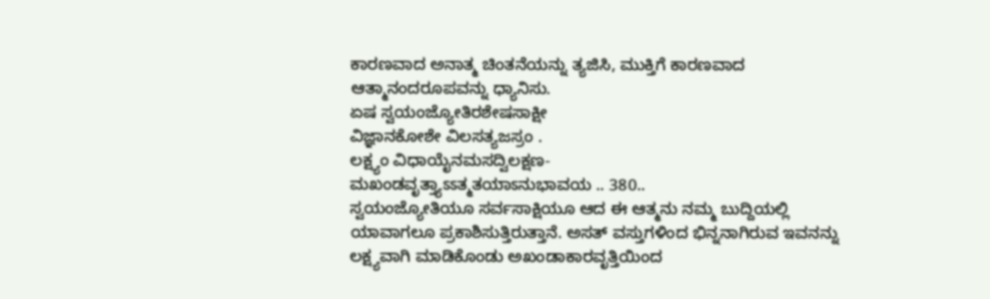ಕಾರಣವಾದ ಅನಾತ್ಮ ಚಿಂತನೆಯನ್ನು ತ್ಯಜಿಸಿ, ಮುಕ್ತಿಗೆ ಕಾರಣವಾದ ಆತ್ಮಾನಂದರೂಪವನ್ನು ಧ್ಯಾನಿಸು.
ಏಷ ಸ್ವಯಂಜ್ಯೋತಿರಶೇಷಸಾಕ್ಷೀ
ವಿಜ್ಞಾನಕೋಶೇ ವಿಲಸತ್ಯಜಸ್ರಂ .
ಲಕ್ಷ್ಯಂ ವಿಧಾಯೈನಮಸದ್ವಿಲಕ್ಷಣ-
ಮಖಂಡವೃತ್ತ್ಯಾಽಽತ್ಮತಯಾಽನುಭಾವಯ .. 380..
ಸ್ವಯಂಜ್ಯೋತಿಯೂ ಸರ್ವಸಾಕ್ಷಿಯೂ ಆದ ಈ ಆತ್ಮನು ನಮ್ಮ ಬುದ್ದಿಯಲ್ಲಿ ಯಾವಾಗಲೂ ಪ್ರಕಾಶಿಸುತ್ತಿರುತ್ತಾನೆ. ಅಸತ್ ವಸ್ತುಗಳಿಂದ ಭಿನ್ನನಾಗಿರುವ ಇವನನ್ನು ಲಕ್ಷ್ಯವಾಗಿ ಮಾಡಿಕೊಂಡು ಅಖಂಡಾಕಾರವೃತ್ತಿಯಿಂದ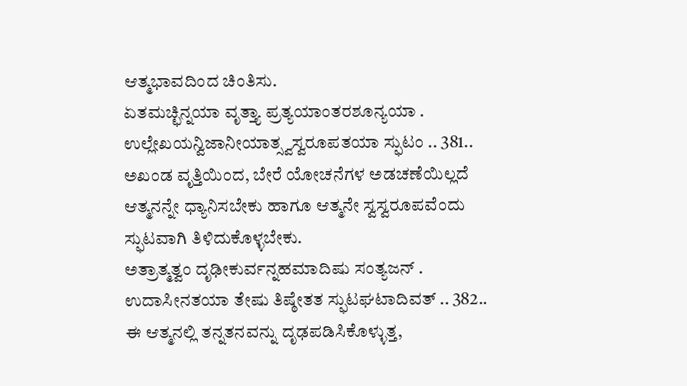ಆತ್ಮಭಾವದಿಂದ ಚಿಂತಿಸು.
ಏತಮಚ್ಛಿನ್ನಯಾ ವೃತ್ತ್ಯಾ ಪ್ರತ್ಯಯಾಂತರಶೂನ್ಯಯಾ .
ಉಲ್ಲೇಖಯನ್ವಿಜಾನೀಯಾತ್ಸ್ವಸ್ವರೂಪತಯಾ ಸ್ಫುಟಂ .. 381..
ಅಖಂಡ ವೃತ್ತಿಯಿಂದ, ಬೇರೆ ಯೋಚನೆಗಳ ಅಡಚಣೆಯಿಲ್ಲದೆ ಆತ್ಮನನ್ನೇ ಧ್ಯಾನಿಸಬೇಕು ಹಾಗೂ ಆತ್ಮನೇ ಸ್ವಸ್ವರೂಪವೆಂದು ಸ್ಫುಟವಾಗಿ ತಿಳಿದುಕೊಳ್ಳಬೇಕು.
ಅತ್ರಾತ್ಮತ್ವಂ ದೃಢೀಕುರ್ವನ್ನಹಮಾದಿಷು ಸಂತ್ಯಜನ್ .
ಉದಾಸೀನತಯಾ ತೇಷು ತಿಷ್ಠೇತತ ಸ್ಫುಟಘಟಾದಿವತ್ .. 382..
ಈ ಆತ್ಮನಲ್ಲಿ ತನ್ನತನವನ್ನು ದೃಢಪಡಿಸಿಕೊಳ್ಳುತ್ತ,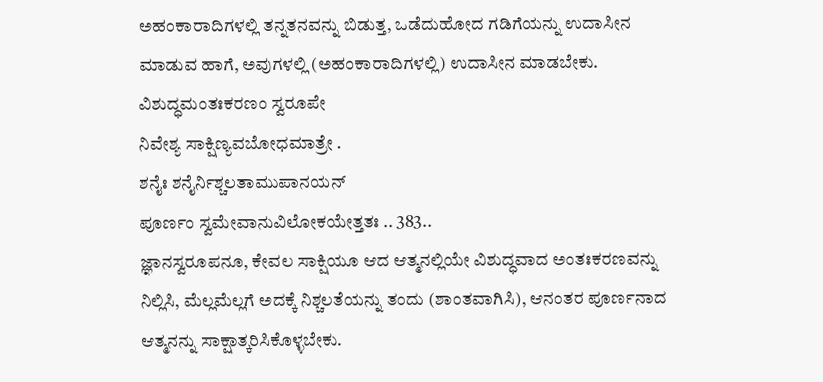ಅಹಂಕಾರಾದಿಗಳಲ್ಲಿ ತನ್ನತನವನ್ನು ಬಿಡುತ್ತ, ಒಡೆದುಹೋದ ಗಡಿಗೆಯನ್ನು ಉದಾಸೀನ ಮಾಡುವ ಹಾಗೆ, ಅವುಗಳಲ್ಲಿ (ಅಹಂಕಾರಾದಿಗಳಲ್ಲಿ) ಉದಾಸೀನ ಮಾಡಬೇಕು.
ವಿಶುದ್ಧಮಂತಃಕರಣಂ ಸ್ವರೂಪೇ
ನಿವೇಶ್ಯ ಸಾಕ್ಷಿಣ್ಯವಬೋಧಮಾತ್ರೇ .
ಶನೈಃ ಶನೈರ್ನಿಶ್ಚಲತಾಮುಪಾನಯನ್
ಪೂರ್ಣಂ ಸ್ವಮೇವಾನುವಿಲೋಕಯೇತ್ತತಃ .. 383..
ಜ್ಞಾನಸ್ವರೂಪನೂ, ಕೇವಲ ಸಾಕ್ಷಿಯೂ ಆದ ಆತ್ಮನಲ್ಲಿಯೇ ವಿಶುದ್ಧವಾದ ಅಂತಃಕರಣವನ್ನು ನಿಲ್ಲಿಸಿ, ಮೆಲ್ಲಮೆಲ್ಲಗೆ ಅದಕ್ಕೆ ನಿಶ್ಚಲತೆಯನ್ನು ತಂದು (ಶಾಂತವಾಗಿಸಿ), ಆನಂತರ ಪೂರ್ಣನಾದ ಆತ್ಮನನ್ನು ಸಾಕ್ಷಾತ್ಕರಿಸಿಕೊಳ್ಳಬೇಕು.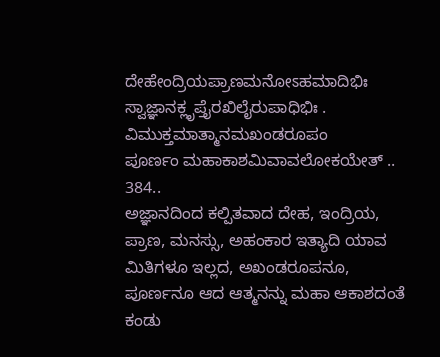ದೇಹೇಂದ್ರಿಯಪ್ರಾಣಮನೋಽಹಮಾದಿಭಿಃ
ಸ್ವಾಜ್ಞಾನಕ್ಲೃಪ್ತೈರಖಿಲೈರುಪಾಧಿಭಿಃ .
ವಿಮುಕ್ತಮಾತ್ಮಾನಮಖಂಡರೂಪಂ
ಪೂರ್ಣಂ ಮಹಾಕಾಶಮಿವಾವಲೋಕಯೇತ್ .. 384..
ಅಜ್ಞಾನದಿಂದ ಕಲ್ಪಿತವಾದ ದೇಹ, ಇಂದ್ರಿಯ, ಪ್ರಾಣ, ಮನಸ್ಸು, ಅಹಂಕಾರ ಇತ್ಯಾದಿ ಯಾವ ಮಿತಿಗಳೂ ಇಲ್ಲದ, ಅಖಂಡರೂಪನೂ, ಪೂರ್ಣನೂ ಆದ ಆತ್ಮನನ್ನು ಮಹಾ ಆಕಾಶದಂತೆ ಕಂಡು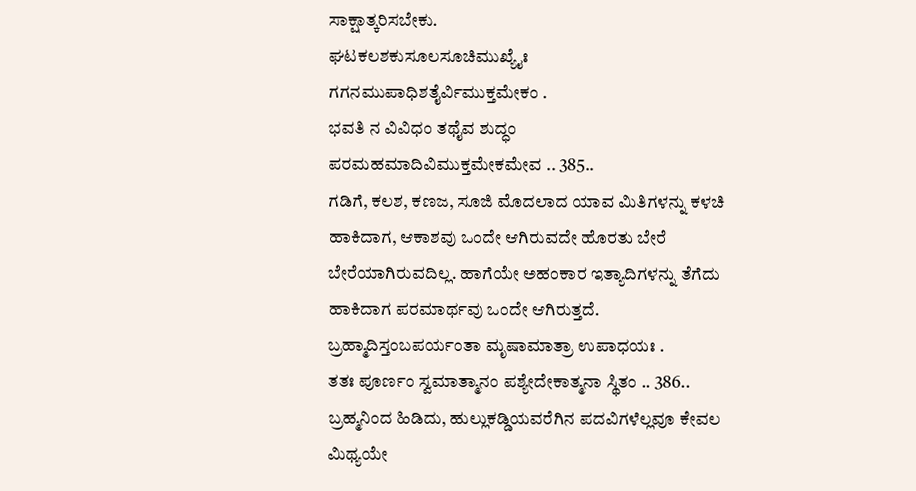ಸಾಕ್ಷಾತ್ಕರಿಸಬೇಕು.
ಘಟಕಲಶಕುಸೂಲಸೂಚಿಮುಖ್ಯೈಃ
ಗಗನಮುಪಾಧಿಶತೈರ್ವಿಮುಕ್ತಮೇಕಂ .
ಭವತಿ ನ ವಿವಿಧಂ ತಥೈವ ಶುದ್ಧಂ
ಪರಮಹಮಾದಿವಿಮುಕ್ತಮೇಕಮೇವ .. 385..
ಗಡಿಗೆ, ಕಲಶ, ಕಣಜ, ಸೂಜಿ ಮೊದಲಾದ ಯಾವ ಮಿತಿಗಳನ್ನು ಕಳಚಿ ಹಾಕಿದಾಗ, ಆಕಾಶವು ಒಂದೇ ಆಗಿರುವದೇ ಹೊರತು ಬೇರೆ ಬೇರೆಯಾಗಿರುವದಿಲ್ಲ. ಹಾಗೆಯೇ ಅಹಂಕಾರ ಇತ್ಯಾದಿಗಳನ್ನು ತೆಗೆದು ಹಾಕಿದಾಗ ಪರಮಾರ್ಥವು ಒಂದೇ ಆಗಿರುತ್ತದೆ.
ಬ್ರಹ್ಮಾದಿಸ್ತಂಬಪರ್ಯಂತಾ ಮೃಷಾಮಾತ್ರಾ ಉಪಾಧಯಃ .
ತತಃ ಪೂರ್ಣಂ ಸ್ವಮಾತ್ಮಾನಂ ಪಶ್ಯೇದೇಕಾತ್ಮನಾ ಸ್ಥಿತಂ .. 386..
ಬ್ರಹ್ಮನಿಂದ ಹಿಡಿದು, ಹುಲ್ಲುಕಡ್ಡಿಯವರೆಗಿನ ಪದವಿಗಳೆಲ್ಲವೂ ಕೇವಲ ಮಿಥ್ಯಯೇ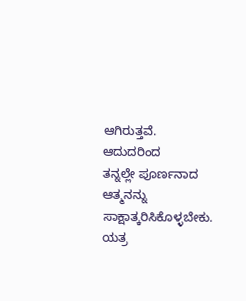ಆಗಿರುತ್ತವೆ. ಆದುದರಿಂದ
ತನ್ನಲ್ಲೇ ಪೂರ್ಣನಾದ ಆತ್ಮನನ್ನು ಸಾಕ್ಷಾತ್ಕರಿಸಿಕೊಳ್ಳಬೇಕು.
ಯತ್ರ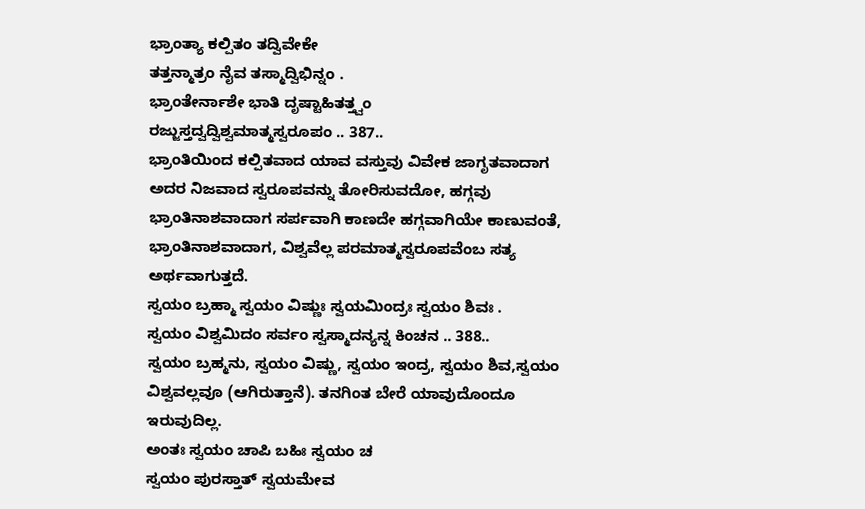ಭ್ರಾಂತ್ಯಾ ಕಲ್ಪಿತಂ ತದ್ವಿವೇಕೇ
ತತ್ತನ್ಮಾತ್ರಂ ನೈವ ತಸ್ಮಾದ್ವಿಭಿನ್ನಂ .
ಭ್ರಾಂತೇರ್ನಾಶೇ ಭಾತಿ ದೃಷ್ಟಾಹಿತತ್ತ್ವಂ
ರಜ್ಜುಸ್ತದ್ವದ್ವಿಶ್ವಮಾತ್ಮಸ್ವರೂಪಂ .. 387..
ಭ್ರಾಂತಿಯಿಂದ ಕಲ್ಪಿತವಾದ ಯಾವ ವಸ್ತುವು ವಿವೇಕ ಜಾಗೃತವಾದಾಗ ಅದರ ನಿಜವಾದ ಸ್ವರೂಪವನ್ನು ತೋರಿಸುವದೋ, ಹಗ್ಗವು ಭ್ರಾಂತಿನಾಶವಾದಾಗ ಸರ್ಪವಾಗಿ ಕಾಣದೇ ಹಗ್ಗವಾಗಿಯೇ ಕಾಣುವಂತೆ, ಭ್ರಾಂತಿನಾಶವಾದಾಗ, ವಿಶ್ವವೆಲ್ಲ ಪರಮಾತ್ಮಸ್ವರೂಪವೆಂಬ ಸತ್ಯ ಅರ್ಥವಾಗುತ್ತದೆ.
ಸ್ವಯಂ ಬ್ರಹ್ಮಾ ಸ್ವಯಂ ವಿಷ್ಣುಃ ಸ್ವಯಮಿಂದ್ರಃ ಸ್ವಯಂ ಶಿವಃ .
ಸ್ವಯಂ ವಿಶ್ವಮಿದಂ ಸರ್ವಂ ಸ್ವಸ್ಮಾದನ್ಯನ್ನ ಕಿಂಚನ .. 388..
ಸ್ವಯಂ ಬ್ರಹ್ಮನು, ಸ್ವಯಂ ವಿಷ್ಣು, ಸ್ವಯಂ ಇಂದ್ರ, ಸ್ವಯಂ ಶಿವ,ಸ್ವಯಂ ವಿಶ್ವವಲ್ಲವೂ (ಆಗಿರುತ್ತಾನೆ). ತನಗಿಂತ ಬೇರೆ ಯಾವುದೊಂದೂ ಇರುವುದಿಲ್ಲ.
ಅಂತಃ ಸ್ವಯಂ ಚಾಪಿ ಬಹಿಃ ಸ್ವಯಂ ಚ
ಸ್ವಯಂ ಪುರಸ್ತಾತ್ ಸ್ವಯಮೇವ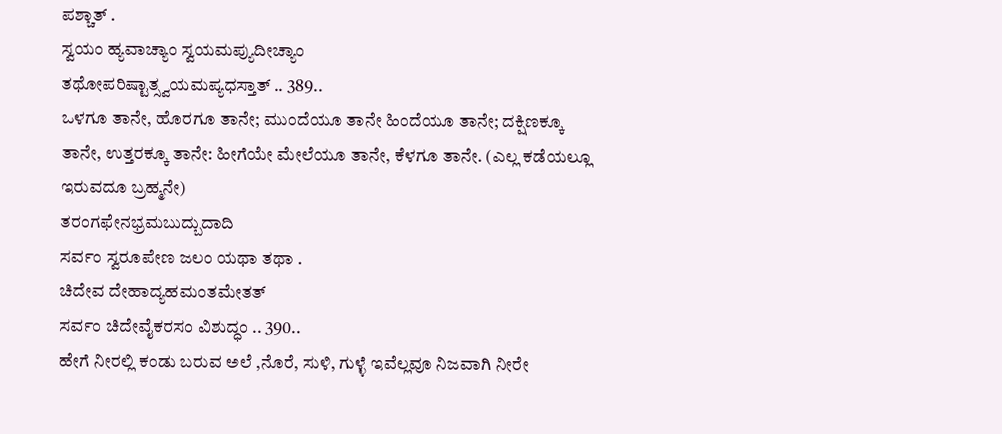ಪಶ್ಚಾತ್ .
ಸ್ವಯಂ ಹ್ಯವಾಚ್ಯಾಂ ಸ್ವಯಮಪ್ಯುದೀಚ್ಯಾಂ
ತಥೋಪರಿಷ್ಟಾತ್ಸ್ವಯಮಪ್ಯಧಸ್ತಾತ್ .. 389..
ಒಳಗೂ ತಾನೇ, ಹೊರಗೂ ತಾನೇ; ಮುಂದೆಯೂ ತಾನೇ ಹಿಂದೆಯೂ ತಾನೇ; ದಕ್ಷಿಣಕ್ಕೂ ತಾನೇ, ಉತ್ತರಕ್ಕೂ ತಾನೇ: ಹೀಗೆಯೇ ಮೇಲೆಯೂ ತಾನೇ, ಕೆಳಗೂ ತಾನೇ. (ಎಲ್ಲ ಕಡೆಯಲ್ಲೂ ಇರುವದೂ ಬ್ರಹ್ಮನೇ)
ತರಂಗಫೇನಭ್ರಮಬುದ್ಬುದಾದಿ
ಸರ್ವಂ ಸ್ವರೂಪೇಣ ಜಲಂ ಯಥಾ ತಥಾ .
ಚಿದೇವ ದೇಹಾದ್ಯಹಮಂತಮೇತತ್
ಸರ್ವಂ ಚಿದೇವೈಕರಸಂ ವಿಶುದ್ಧಂ .. 390..
ಹೇಗೆ ನೀರಲ್ಲಿ ಕಂಡು ಬರುವ ಅಲೆ ,ನೊರೆ, ಸುಳಿ, ಗುಳ್ಳೆ ಇವೆಲ್ಲವೂ ನಿಜವಾಗಿ ನೀರೇ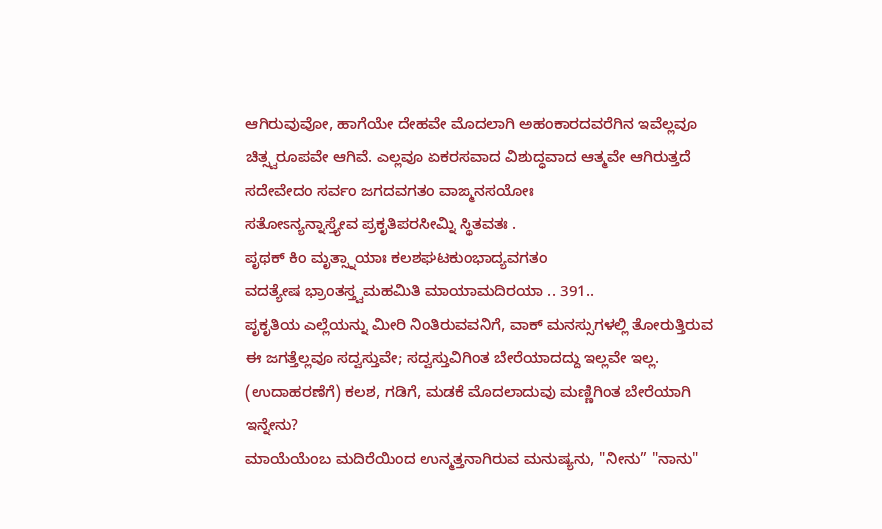ಆಗಿರುವುವೋ, ಹಾಗೆಯೇ ದೇಹವೇ ಮೊದಲಾಗಿ ಅಹಂಕಾರದವರೆಗಿನ ಇವೆಲ್ಲವೂ ಚಿತ್ಸ್ವರೂಪವೇ ಆಗಿವೆ. ಎಲ್ಲವೂ ಏಕರಸವಾದ ವಿಶುದ್ಧವಾದ ಆತ್ಮವೇ ಆಗಿರುತ್ತದೆ
ಸದೇವೇದಂ ಸರ್ವಂ ಜಗದವಗತಂ ವಾಙ್ಮನಸಯೋಃ
ಸತೋಽನ್ಯನ್ನಾಸ್ತ್ಯೇವ ಪ್ರಕೃತಿಪರಸೀಮ್ನಿ ಸ್ಥಿತವತಃ .
ಪೃಥಕ್ ಕಿಂ ಮೃತ್ಸ್ನಾಯಾಃ ಕಲಶಘಟಕುಂಭಾದ್ಯವಗತಂ
ವದತ್ಯೇಷ ಭ್ರಾಂತಸ್ತ್ವಮಹಮಿತಿ ಮಾಯಾಮದಿರಯಾ .. 391..
ಪೃಕೃತಿಯ ಎಲ್ಲೆಯನ್ನು ಮೀರಿ ನಿಂತಿರುವವನಿಗೆ, ವಾಕ್ ಮನಸ್ಸುಗಳಲ್ಲಿ ತೋರುತ್ತಿರುವ ಈ ಜಗತ್ತೆಲ್ಲವೂ ಸದ್ವಸ್ತುವೇ; ಸದ್ವಸ್ತುವಿಗಿಂತ ಬೇರೆಯಾದದ್ದು ಇಲ್ಲವೇ ಇಲ್ಲ. (ಉದಾಹರಣೆಗೆ) ಕಲಶ, ಗಡಿಗೆ, ಮಡಕೆ ಮೊದಲಾದುವು ಮಣ್ಣಿಗಿಂತ ಬೇರೆಯಾಗಿ ಇನ್ನೇನು?
ಮಾಯೆಯೆಂಬ ಮದಿರೆಯಿಂದ ಉನ್ಮತ್ತನಾಗಿರುವ ಮನುಷ್ಯನು, "ನೀನು” "ನಾನು"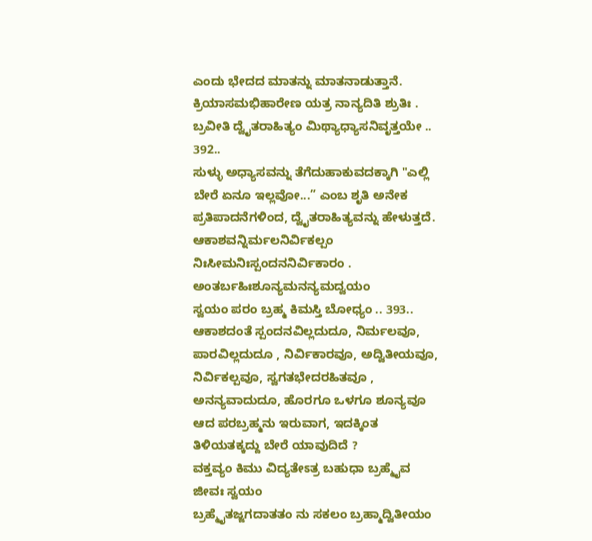ಎಂದು ಭೇದದ ಮಾತನ್ನು ಮಾತನಾಡುತ್ತಾನೆ.
ಕ್ರಿಯಾಸಮಭಿಹಾರೇಣ ಯತ್ರ ನಾನ್ಯದಿತಿ ಶ್ರುತಿಃ .
ಬ್ರವೀತಿ ದ್ವೈತರಾಹಿತ್ಯಂ ಮಿಥ್ಯಾಧ್ಯಾಸನಿವೃತ್ತಯೇ .. 392..
ಸುಳ್ಳು ಅಧ್ಯಾಸವನ್ನು ತೆಗೆದುಹಾಕುವದಕ್ಕಾಗಿ "ಎಲ್ಲಿ ಬೇರೆ ಏನೂ ಇಲ್ಲವೋ...” ಎಂಬ ಶೃತಿ ಅನೇಕ ಪ್ರತಿಪಾದನೆಗಳಿಂದ, ದ್ವೈತರಾಹಿತ್ಯವನ್ನು ಹೇಳುತ್ತದೆ.
ಆಕಾಶವನ್ನಿರ್ಮಲನಿರ್ವಿಕಲ್ಪಂ
ನಿಃಸೀಮನಿಃಸ್ಪಂದನನಿರ್ವಿಕಾರಂ .
ಅಂತರ್ಬಹಿಃಶೂನ್ಯಮನನ್ಯಮದ್ವಯಂ
ಸ್ವಯಂ ಪರಂ ಬ್ರಹ್ಮ ಕಿಮಸ್ತಿ ಬೋಧ್ಯಂ .. 393..
ಆಕಾಶದಂತೆ ಸ್ಪಂದನವಿಲ್ಲದುದೂ, ನಿರ್ಮಲವೂ, ಪಾರವಿಲ್ಲದುದೂ , ನಿರ್ವಿಕಾರವೂ, ಅದ್ವಿತೀಯವೂ, ನಿರ್ವಿಕಲ್ಪವೂ, ಸ್ವಗತಭೇದರಹಿತವೂ , ಅನನ್ಯವಾದುದೂ, ಹೊರಗೂ ಒಳಗೂ ಶೂನ್ಯವೂ ಆದ ಪರಬ್ರಹ್ಮನು ಇರುವಾಗ, ಇದಕ್ಕಿಂತ ತಿಳಿಯತಕ್ಕದ್ದು ಬೇರೆ ಯಾವುದಿದೆ ?
ವಕ್ತವ್ಯಂ ಕಿಮು ವಿದ್ಯತೇಽತ್ರ ಬಹುಧಾ ಬ್ರಹ್ಮೈವ ಜೀವಃ ಸ್ವಯಂ
ಬ್ರಹ್ಮೈತಜ್ಜಗದಾತತಂ ನು ಸಕಲಂ ಬ್ರಹ್ಮಾದ್ವಿತೀಯಂ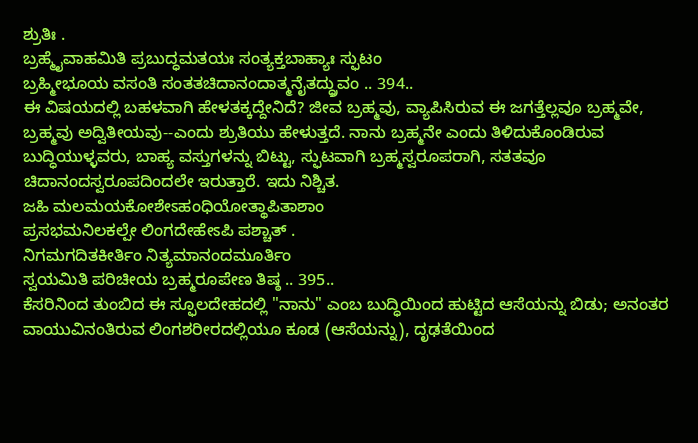ಶ್ರುತಿಃ .
ಬ್ರಹ್ಮೈವಾಹಮಿತಿ ಪ್ರಬುದ್ಧಮತಯಃ ಸಂತ್ಯಕ್ತಬಾಹ್ಯಾಃ ಸ್ಫುಟಂ
ಬ್ರಹ್ಮೀಭೂಯ ವಸಂತಿ ಸಂತತಚಿದಾನಂದಾತ್ಮನೈತದ್ಧ್ರುವಂ .. 394..
ಈ ವಿಷಯದಲ್ಲಿ ಬಹಳವಾಗಿ ಹೇಳತಕ್ಕದ್ದೇನಿದೆ? ಜೀವ ಬ್ರಹ್ಮವು, ವ್ಯಾಪಿಸಿರುವ ಈ ಜಗತ್ತೆಲ್ಲವೂ ಬ್ರಹ್ಮವೇ, ಬ್ರಹ್ಮವು ಅದ್ವಿತೀಯವು--ಎಂದು ಶ್ರುತಿಯು ಹೇಳುತ್ತದೆ. ನಾನು ಬ್ರಹ್ಮನೇ ಎಂದು ತಿಳಿದುಕೊಂಡಿರುವ ಬುದ್ಧಿಯುಳ್ಳವರು, ಬಾಹ್ಯ ವಸ್ತುಗಳನ್ನು ಬಿಟ್ಟು, ಸ್ಫುಟವಾಗಿ ಬ್ರಹ್ಮಸ್ವರೂಪರಾಗಿ, ಸತತವೂ ಚಿದಾನಂದಸ್ವರೂಪದಿಂದಲೇ ಇರುತ್ತಾರೆ. ಇದು ನಿಶ್ಚಿತ.
ಜಹಿ ಮಲಮಯಕೋಶೇಽಹಂಧಿಯೋತ್ಥಾಪಿತಾಶಾಂ
ಪ್ರಸಭಮನಿಲಕಲ್ಪೇ ಲಿಂಗದೇಹೇಽಪಿ ಪಶ್ಚಾತ್ .
ನಿಗಮಗದಿತಕೀರ್ತಿಂ ನಿತ್ಯಮಾನಂದಮೂರ್ತಿಂ
ಸ್ವಯಮಿತಿ ಪರಿಚೀಯ ಬ್ರಹ್ಮರೂಪೇಣ ತಿಷ್ಠ .. 395..
ಕೆಸರಿನಿಂದ ತುಂಬಿದ ಈ ಸ್ಫೂಲದೇಹದಲ್ಲಿ "ನಾನು" ಎಂಬ ಬುದ್ಧಿಯಿಂದ ಹುಟ್ಟಿದ ಆಸೆಯನ್ನು ಬಿಡು; ಅನಂತರ ವಾಯುವಿನಂತಿರುವ ಲಿಂಗಶರೀರದಲ್ಲಿಯೂ ಕೂಡ (ಆಸೆಯನ್ನು), ದೃಢತೆಯಿಂದ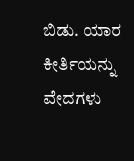ಬಿಡು. ಯಾರ ಕೀರ್ತಿಯನ್ನು ವೇದಗಳು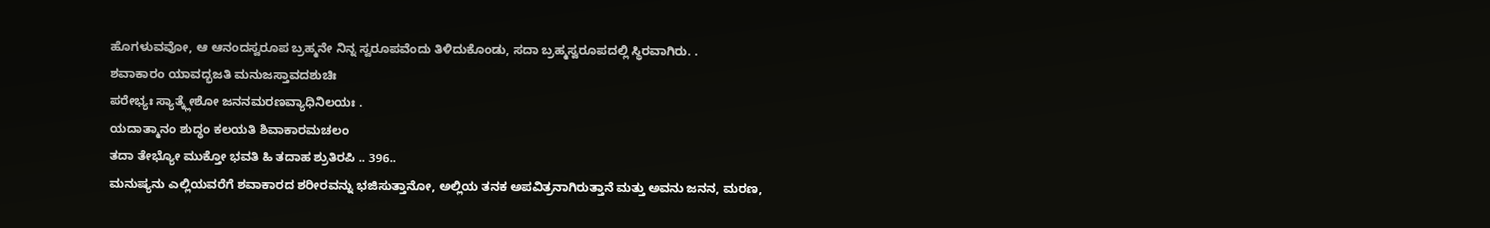ಹೊಗಳುವವೋ, ಆ ಆನಂದಸ್ವರೂಪ ಬ್ರಹ್ಮನೇ ನಿನ್ನ ಸ್ವರೂಪವೆಂದು ತಿಳಿದುಕೊಂಡು, ಸದಾ ಬ್ರಹ್ಮಸ್ವರೂಪದಲ್ಲಿ ಸ್ಥಿರವಾಗಿರು. .
ಶವಾಕಾರಂ ಯಾವದ್ಭಜತಿ ಮನುಜಸ್ತಾವದಶುಚಿಃ
ಪರೇಭ್ಯಃ ಸ್ಯಾತ್ಕ್ಲೇಶೋ ಜನನಮರಣವ್ಯಾಧಿನಿಲಯಃ .
ಯದಾತ್ಮಾನಂ ಶುದ್ಧಂ ಕಲಯತಿ ಶಿವಾಕಾರಮಚಲಂ
ತದಾ ತೇಭ್ಯೋ ಮುಕ್ತೋ ಭವತಿ ಹಿ ತದಾಹ ಶ್ರುತಿರಪಿ .. 396..
ಮನುಷ್ಯನು ಎಲ್ಲಿಯವರೆಗೆ ಶವಾಕಾರದ ಶರೀರವನ್ನು ಭಜಿಸುತ್ತಾನೋ, ಅಲ್ಲಿಯ ತನಕ ಅಪವಿತ್ರನಾಗಿರುತ್ತಾನೆ ಮತ್ತು ಅವನು ಜನನ, ಮರಣ,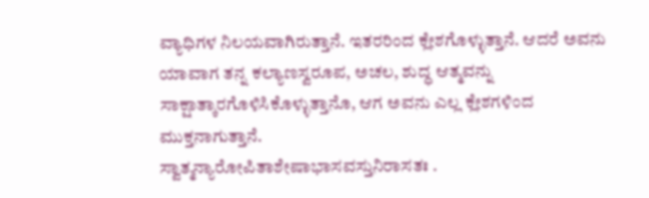ವ್ಯಾಧಿಗಳ ನಿಲಯವಾಗಿರುತ್ತಾನೆ. ಇತರರಿಂದ ಕ್ಲೇಶಗೊಳ್ಳುತ್ತಾನೆ. ಆದರೆ ಅವನು ಯಾವಾಗ ತನ್ನ ಕಲ್ಯಾಣಸ್ವರೂಪ, ಅಚಲ, ಶುದ್ಧ ಆತ್ಮವನ್ನು ಸಾಕ್ಷಾತ್ಕಾರಗೊಳಿಸಿಕೊಳ್ಳುತ್ತಾನೊ, ಆಗ ಅವನು ಎಲ್ಲ ಕ್ಲೇಶಗಳಿಂದ ಮುಕ್ತನಾಗುತ್ತಾನೆ.
ಸ್ವಾತ್ಮನ್ಯಾರೋಪಿತಾಶೇಷಾಭಾಸವಸ್ತುನಿರಾಸತಃ .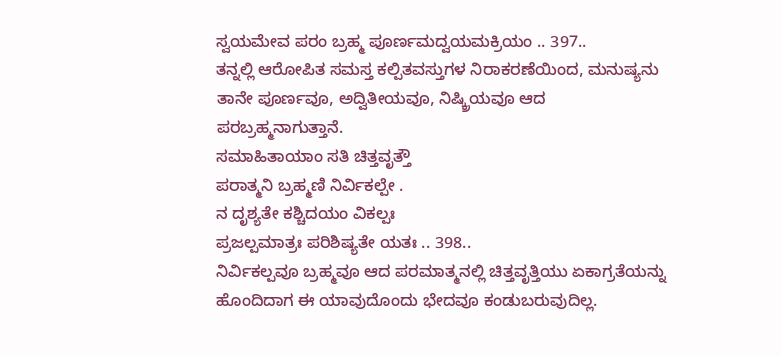ಸ್ವಯಮೇವ ಪರಂ ಬ್ರಹ್ಮ ಪೂರ್ಣಮದ್ವಯಮಕ್ರಿಯಂ .. 397..
ತನ್ನಲ್ಲಿ ಆರೋಪಿತ ಸಮಸ್ತ ಕಲ್ಪಿತವಸ್ತುಗಳ ನಿರಾಕರಣೆಯಿಂದ, ಮನುಷ್ಯನು ತಾನೇ ಪೂರ್ಣವೂ, ಅದ್ವಿತೀಯವೂ, ನಿಷ್ಕ್ರಿಯವೂ ಆದ ಪರಬ್ರಹ್ಮನಾಗುತ್ತಾನೆ.
ಸಮಾಹಿತಾಯಾಂ ಸತಿ ಚಿತ್ತವೃತ್ತೌ
ಪರಾತ್ಮನಿ ಬ್ರಹ್ಮಣಿ ನಿರ್ವಿಕಲ್ಪೇ .
ನ ದೃಶ್ಯತೇ ಕಶ್ಚಿದಯಂ ವಿಕಲ್ಪಃ
ಪ್ರಜಲ್ಪಮಾತ್ರಃ ಪರಿಶಿಷ್ಯತೇ ಯತಃ .. 398..
ನಿರ್ವಿಕಲ್ಪವೂ ಬ್ರಹ್ಮವೂ ಆದ ಪರಮಾತ್ಮನಲ್ಲಿ ಚಿತ್ತವೃತ್ತಿಯು ಏಕಾಗ್ರತೆಯನ್ನು ಹೊಂದಿದಾಗ ಈ ಯಾವುದೊಂದು ಭೇದವೂ ಕಂಡುಬರುವುದಿಲ್ಲ.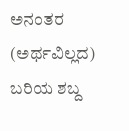ಅನಂತರ (ಅರ್ಥವಿಲ್ಲದ) ಬರಿಯ ಶಬ್ದ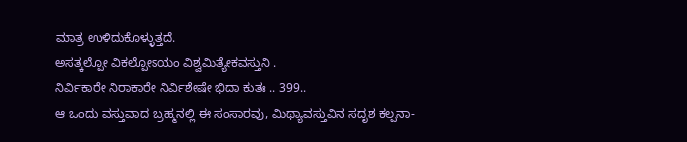ಮಾತ್ರ ಉಳಿದುಕೊಳ್ಳುತ್ತದೆ.
ಅಸತ್ಕಲ್ಪೋ ವಿಕಲ್ಪೋಽಯಂ ವಿಶ್ವಮಿತ್ಯೇಕವಸ್ತುನಿ .
ನಿರ್ವಿಕಾರೇ ನಿರಾಕಾರೇ ನಿರ್ವಿಶೇಷೇ ಭಿದಾ ಕುತಃ .. 399..
ಆ ಒಂದು ವಸ್ತುವಾದ ಬ್ರಹ್ಮನಲ್ಲಿ ಈ ಸಂಸಾರವು, ಮಿಥ್ಯಾವಸ್ತುವಿನ ಸದೃಶ ಕಲ್ಪನಾ-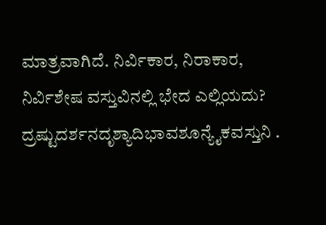ಮಾತ್ರವಾಗಿದೆ. ನಿರ್ವಿಕಾರ, ನಿರಾಕಾರ, ನಿರ್ವಿಶೇಷ ವಸ್ತುವಿನಲ್ಲಿ ಭೇದ ಎಲ್ಲಿಯದು?
ದ್ರಷ್ಟುದರ್ಶನದೃಶ್ಯಾದಿಭಾವಶೂನ್ಯೈಕವಸ್ತುನಿ .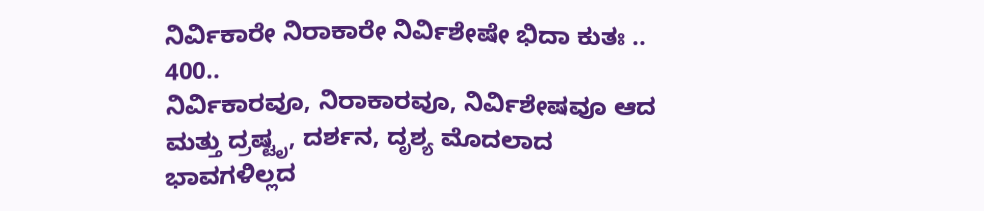ನಿರ್ವಿಕಾರೇ ನಿರಾಕಾರೇ ನಿರ್ವಿಶೇಷೇ ಭಿದಾ ಕುತಃ .. 400..
ನಿರ್ವಿಕಾರವೂ, ನಿರಾಕಾರವೂ, ನಿರ್ವಿಶೇಷವೂ ಆದ ಮತ್ತು ದ್ರಷ್ಟೃ, ದರ್ಶನ, ದೃಶ್ಯ ಮೊದಲಾದ ಭಾವಗಳಿಲ್ಲದ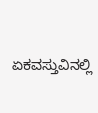ಏಕವಸ್ತುವಿನಲ್ಲಿ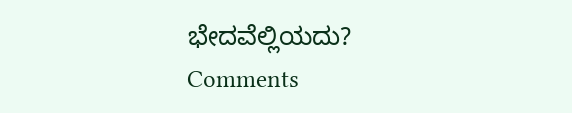ಭೇದವೆಲ್ಲಿಯದು?
Comments